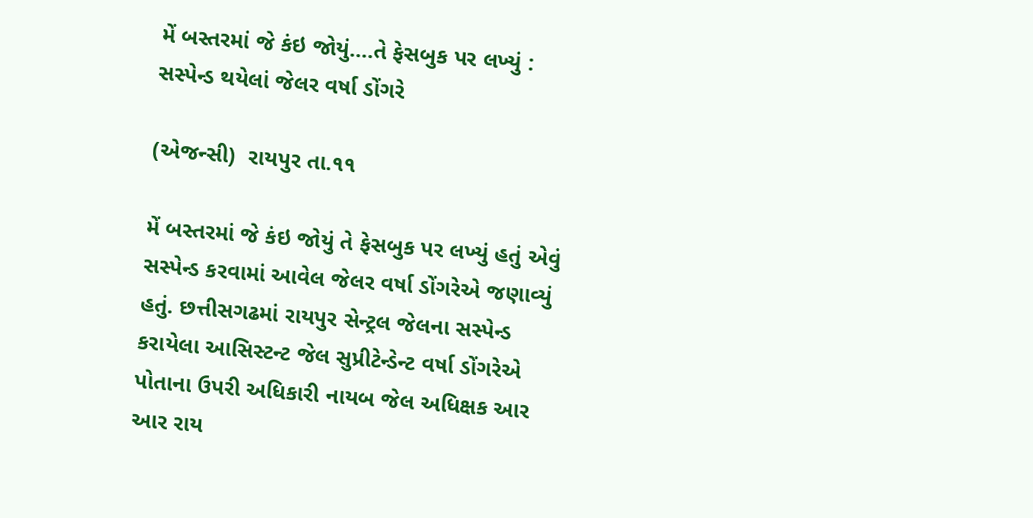મેં બસ્તરમાં જે કંઇ જોયું….તે ફેસબુક પર લખ્યું : સસ્પેન્ડ થયેલાં જેલર વર્ષા ડોંગરે

(એજન્સી)  રાયપુર તા.૧૧

મેં બસ્તરમાં જે કંઇ જોયું તે ફેસબુક પર લખ્યું હતું એવું સસ્પેન્ડ કરવામાં આવેલ જેલર વર્ષા ડોંગરેએ જણાવ્યું હતું. છત્તીસગઢમાં રાયપુર સેન્ટ્રલ જેલના સસ્પેન્ડ કરાયેલા આસિસ્ટન્ટ જેલ સુપ્રીટેન્ડેન્ટ વર્ષા ડોંગરેએ પોતાના ઉપરી અધિકારી નાયબ જેલ અધિક્ષક આર આર રાય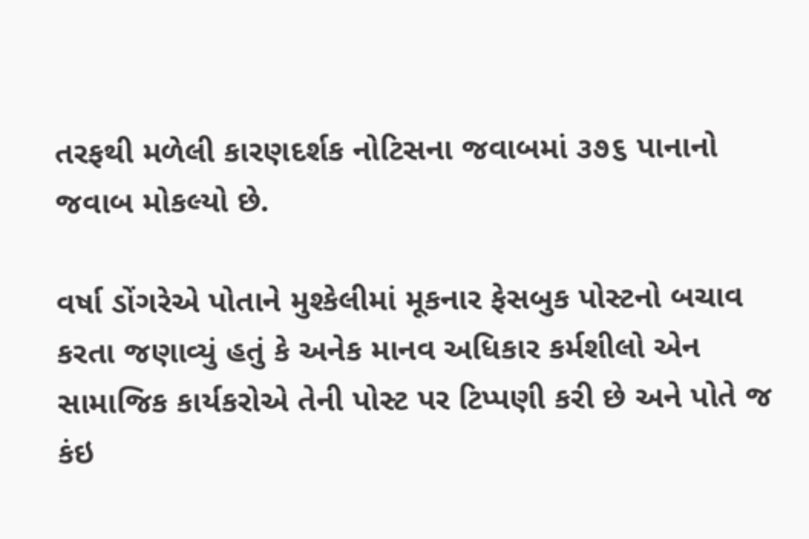તરફથી મળેલી કારણદર્શક નોટિસના જવાબમાં ૩૭૬ પાનાનો જવાબ મોકલ્યો છે.

વર્ષા ડોંગરેએ પોતાને મુશ્કેલીમાં મૂકનાર ફેસબુક પોસ્ટનો બચાવ કરતા જણાવ્યું હતું કે અનેક માનવ અધિકાર કર્મશીલો એન સામાજિક કાર્યકરોએ તેની પોસ્ટ પર ટિપ્પણી કરી છે અને પોતે જ કંઇ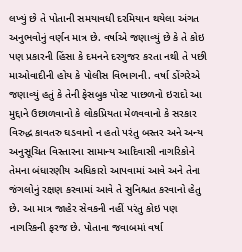લખ્યું છે તે પોતાની સમયાવધી દરમિયાન થયેલા અંગત અનુભવોનું વર્ણન માત્ર છે. વર્ષાએ જણાવ્યું છે કે તે કોઇ પણ પ્રકારની હિંસા કે દમનને દરગુજર કરતા નથી તે પછી માઓવાદીની હોય કે પોલીસ વિભાગની. વર્ષા ડોંગરેએ જણાવ્યું હતું કે તેની ફેસબુક પોસ્ટ પાછળનો ઇરાદો આ મુદ્દાને ઉછાળવાનો કે લોકપ્રિયતા મેળવવાનો કે સરકાર વિરુદ્ધ કાવતરુ ઘડવાનો ન હતો પરંતુ બસ્તર અને અન્ય અનુસૂચિત વિસ્તારના સામાન્ય આદિવાસી નાગરિકોને તેમના બંધારણીય અધિકારો આપવામાં આવે અને તેના જંગલોનું રક્ષણ કરવામાં આવે તે સુનિશ્ચત કરવાનો હેતુ છે. આ માત્ર જાહેર સેવકની નહીં પરંતુ કોઇ પણ નાગરિકની ફરજ છે. પોતાના જવાબમાં વર્ષા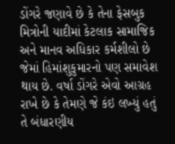ડોંગરે જણાવે છે કે તેના ફેસબુક મિત્રોની યાદીમાં કેટલાક સામાજિક અને માનવ અધિકાર કર્મશીલો છે  જેમાં હિમાંશુકુમારનો પણ સમાવેશ થાય છે. વર્ષા ડોંગરે એવો આગ્રહ રાખે છે કે તેમણે જે કંઇ લખ્યું હતું તે બંધારણીય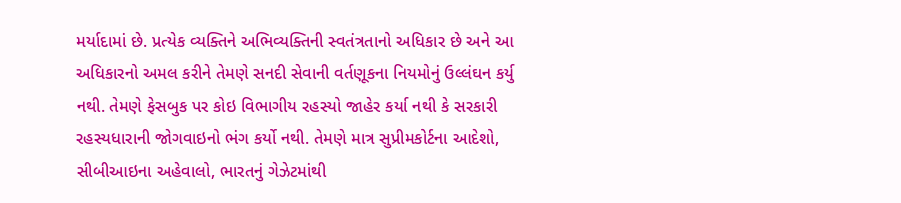મર્યાદામાં છે. પ્રત્યેક વ્યક્તિને અભિવ્યક્તિની સ્વતંત્રતાનો અધિકાર છે અને આ અધિકારનો અમલ કરીને તેમણે સનદી સેવાની વર્તણૂકના નિયમોનું ઉલ્લંઘન કર્યુ નથી. તેમણે ફેસબુક પર કોઇ વિભાગીય રહસ્યો જાહેર કર્યા નથી કે સરકારી રહસ્યધારાની જોગવાઇનો ભંગ કર્યો નથી. તેમણે માત્ર સુપ્રીમકોર્ટના આદેશો, સીબીઆઇના અહેવાલો, ભારતનું ગેઝેટમાંથી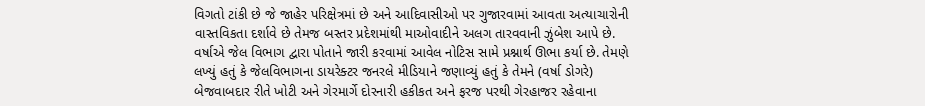વિગતો ટાંકી છે જે જાહેર પરિક્ષેત્રમાં છે અને આદિવાસીઓ પર ગુજારવામાં આવતા અત્યાચારોની વાસ્તવિકતા દર્શાવે છે તેમજ બસ્તર પ્રદેશમાંથી માઓવાદીને અલગ તારવવાની ઝુંબેશ આપે છે. વર્ષાએ જેલ વિભાગ દ્વારા પોતાને જારી કરવામાં આવેલ નોટિસ સામે પ્રશ્નાર્થ ઊભા કર્યા છે. તેમણે લખ્યું હતું કે જેલવિભાગના ડાયરેક્ટર જનરલે મીડિયાને જણાવ્યું હતું કે તેમને (વર્ષા ડોગરે) બેજવાબદાર રીતે ખોટી અને ગેરમાર્ગે દોરનારી હકીકત અને ફરજ પરથી ગેરહાજર રહેવાના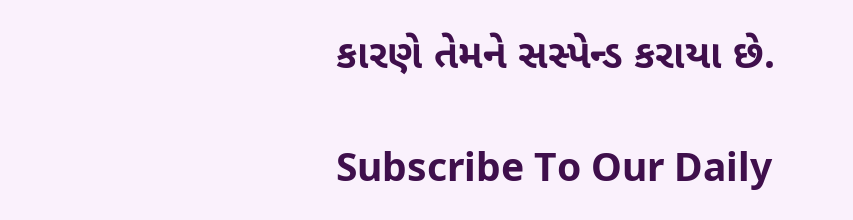કારણે તેમને સસ્પેન્ડ કરાયા છે.

Subscribe To Our Daily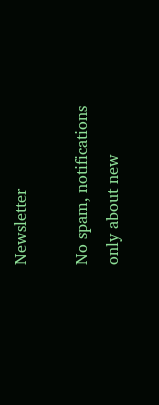Newsletter

No spam, notifications only about new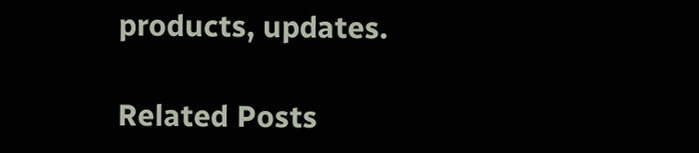products, updates.

Related Posts